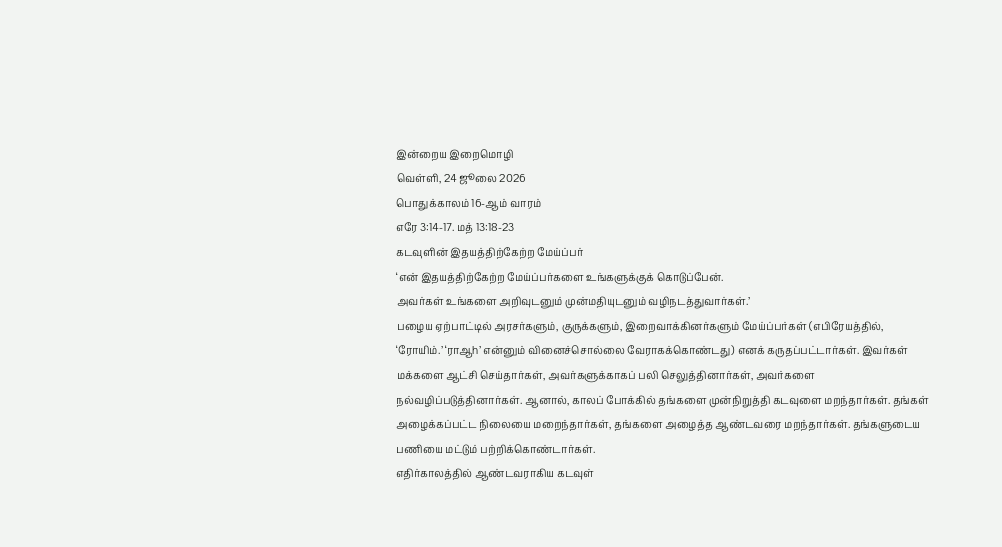இன்றைய இறைமொழி
வெள்ளி, 24 ஜூலை 2026
பொதுக்காலம் 16-ஆம் வாரம்
எரே 3:14-17. மத் 13:18-23
கடவுளின் இதயத்திற்கேற்ற மேய்ப்பர்
‘என் இதயத்திற்கேற்ற மேய்ப்பர்களை உங்களுக்குக் கொடுப்பேன்.
அவர்கள் உங்களை அறிவுடனும் முன்மதியுடனும் வழிநடத்துவார்கள்.’
பழைய ஏற்பாட்டில் அரசர்களும், குருக்களும், இறைவாக்கினர்களும் மேய்ப்பர்கள் (எபிரேயத்தில், ‘ரோயிம்.’ ‘ராஆh’ என்னும் வினைச்சொல்லை வேராகக்கொண்டது) எனக் கருதப்பட்டார்கள். இவர்கள் மக்களை ஆட்சி செய்தார்கள், அவர்களுக்காகப் பலி செலுத்தினார்கள், அவர்களை நல்வழிப்படுத்தினார்கள். ஆனால், காலப் போக்கில் தங்களை முன்நிறுத்தி கடவுளை மறந்தார்கள். தங்கள் அழைக்கப்பட்ட நிலையை மறைந்தார்கள், தங்களை அழைத்த ஆண்டவரை மறந்தார்கள். தங்களுடைய பணியை மட்டும் பற்றிக்கொண்டார்கள்.
எதிர்காலத்தில் ஆண்டவராகிய கடவுள்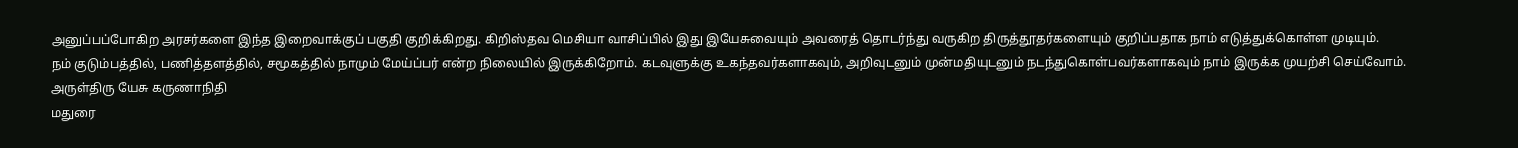அனுப்பப்போகிற அரசர்களை இந்த இறைவாக்குப் பகுதி குறிக்கிறது. கிறிஸ்தவ மெசியா வாசிப்பில் இது இயேசுவையும் அவரைத் தொடர்ந்து வருகிற திருத்தூதர்களையும் குறிப்பதாக நாம் எடுத்துக்கொள்ள முடியும்.
நம் குடும்பத்தில், பணித்தளத்தில், சமூகத்தில் நாமும் மேய்ப்பர் என்ற நிலையில் இருக்கிறோம். கடவுளுக்கு உகந்தவர்களாகவும், அறிவுடனும் முன்மதியுடனும் நடந்துகொள்பவர்களாகவும் நாம் இருக்க முயற்சி செய்வோம்.
அருள்திரு யேசு கருணாநிதி
மதுரை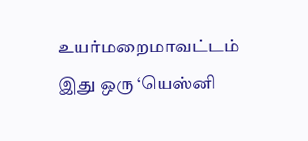உயர்மறைமாவட்டம்
இது ஒரு ‘யெஸ்னி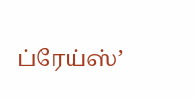ப்ரேய்ஸ்’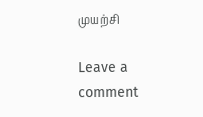முயற்சி

Leave a comment